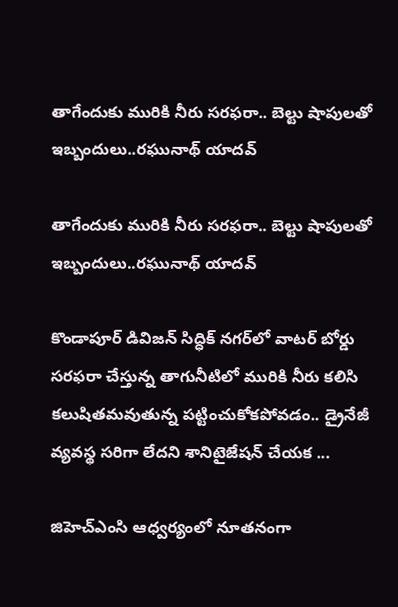తాగేందుకు మురికి నీరు స‌ర‌ఫ‌రా.. బెల్టు షాపుల‌తో ఇబ్బందులు..రఘునాథ్ యాదవ్

తాగేందుకు మురికి నీరు స‌ర‌ఫ‌రా.. బెల్టు షాపుల‌తో ఇబ్బందులు..రఘునాథ్ యాదవ్

కొండాపూర్ డివిజన్ సిద్ధిక్ నగర్‌లో వాట‌ర్ బోర్డు స‌ర‌ఫ‌రా చేస్తున్న తాగునీటిలో మురికి నీరు క‌లిసి క‌లుషిత‌మ‌వుతున్న ప‌ట్టించుకోక‌పోవ‌డం.. డ్రైనేజీ వ్య‌వ‌స్థ స‌రిగా లేద‌ని శానిటైజేష‌న్ చేయ‌క ...

జిహెచ్ఎంసి ఆధ్వర్యంలో నూతనంగా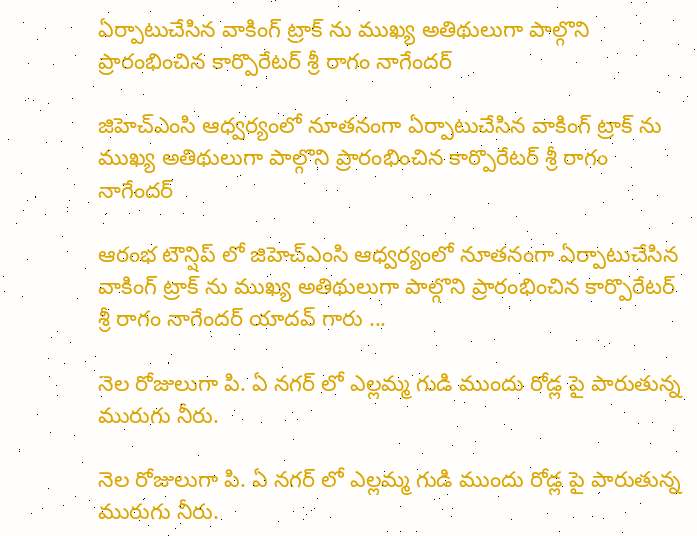ఏర్పాటుచేసిన వాకింగ్ ట్రాక్ ను ముఖ్య అతిథులుగా పాల్గొని ప్రారంభించిన కార్పొరేటర్ శ్రీ రాగం నాగేందర్

జిహెచ్ఎంసి ఆధ్వర్యంలో నూతనంగా ఏర్పాటుచేసిన వాకింగ్ ట్రాక్ ను ముఖ్య అతిథులుగా పాల్గొని ప్రారంభించిన కార్పొరేటర్ శ్రీ రాగం నాగేందర్

ఆరంభ టౌన్షిప్ లో జిహెచ్ఎంసి ఆధ్వర్యంలో నూతనంగా ఏర్పాటుచేసిన వాకింగ్ ట్రాక్ ను ముఖ్య అతిథులుగా పాల్గొని ప్రారంభించిన కార్పొరేటర్ శ్రీ రాగం నాగేందర్ యాదవ్ గారు ...

నెల రోజులుగా పి. ఏ నగర్ లో ఎల్లమ్మ గుడి ముందు రోడ్ల పై పారుతున్న మురుగు నీరు.

నెల రోజులుగా పి. ఏ నగర్ లో ఎల్లమ్మ గుడి ముందు రోడ్ల పై పారుతున్న మురుగు నీరు.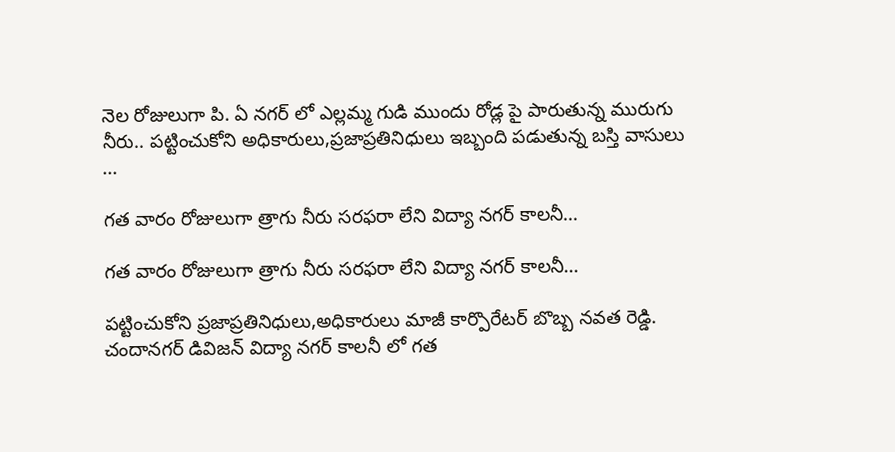నెల రోజులుగా పి. ఏ నగర్ లో ఎల్లమ్మ గుడి ముందు రోడ్ల పై పారుతున్న మురుగు నీరు.. పట్టించుకోని అధికారులు,ప్రజాప్రతినిధులు ఇబ్బంది పడుతున్న బస్తి వాసులు ...

గత వారం రోజులుగా త్రాగు నీరు సరఫరా లేని విద్యా నగర్ కాలనీ…

గత వారం రోజులుగా త్రాగు నీరు సరఫరా లేని విద్యా నగర్ కాలనీ…

పట్టించుకోని ప్రజాప్రతినిధులు,అధికారులు మాజీ కార్పొరేటర్ బొబ్బ నవత రెడ్డి. చందానగర్ డివిజన్ విద్యా నగర్ కాలనీ లో గత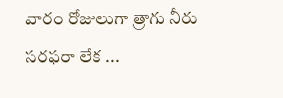వారం రోజులుగా త్రాగు నీరు సరఫరా లేక ...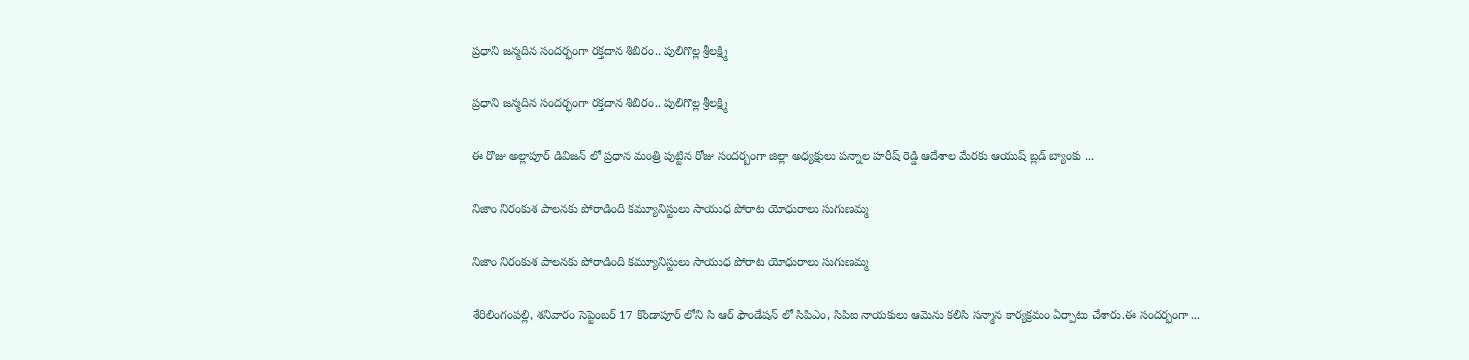ప్రధాని జన్మదిన సందర్భంగా రక్తదాన శిబిరం.. పులిగొల్ల శ్రీలక్ష్మి

ప్రధాని జన్మదిన సందర్భంగా రక్తదాన శిబిరం.. పులిగొల్ల శ్రీలక్ష్మి

ఈ రొజు అల్లాపూర్ డివిజన్ లో ప్రధాన మంత్రి పుట్టిన రోజు సందర్బంగా జిల్లా అధ్యక్షులు పన్నాల హరీష్ రెడ్డి ఆదేశాల మేరకు ఆయుష్ బ్లడ్ బ్యాంకు ...

నిజాం నిరంకుశ పాలనకు పోరాడింది కమ్యూనిస్టులు సాయుధ పోరాట యోధురాలు సుగుణమ్మ

నిజాం నిరంకుశ పాలనకు పోరాడింది కమ్యూనిస్టులు సాయుధ పోరాట యోధురాలు సుగుణమ్మ

శేరిలింగంపల్లి, శనివారం సెప్టెంబర్ 17 కొండాపూర్ లోని సి ఆర్ ఫౌండేషన్ లో సిపిఎం, సిపిఐ నాయకులు ఆమెను కలిసి సన్మాన కార్యక్రమం ఏర్పాటు చేశారు.ఈ సందర్భంగా ...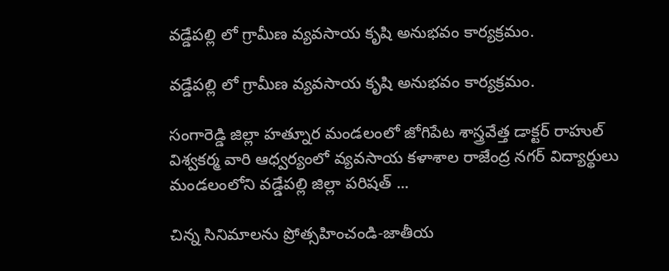వడ్డేపల్లి లో గ్రామీణ వ్యవసాయ కృషి అనుభవం కార్యక్రమం.

వడ్డేపల్లి లో గ్రామీణ వ్యవసాయ కృషి అనుభవం కార్యక్రమం.

సంగారెడ్డి జిల్లా హత్నూర మండలంలో జోగిపేట శాస్త్రవేత్త డాక్టర్ రాహుల్ విశ్వకర్మ వారి ఆధ్వర్యంలో వ్యవసాయ కళాశాల రాజేంద్ర నగర్ విద్యార్థులు మండలంలోని వడ్డేపల్లి జిల్లా పరిషత్ ...

చిన్న సినిమాలను ప్రోత్సహించండి-జాతీయ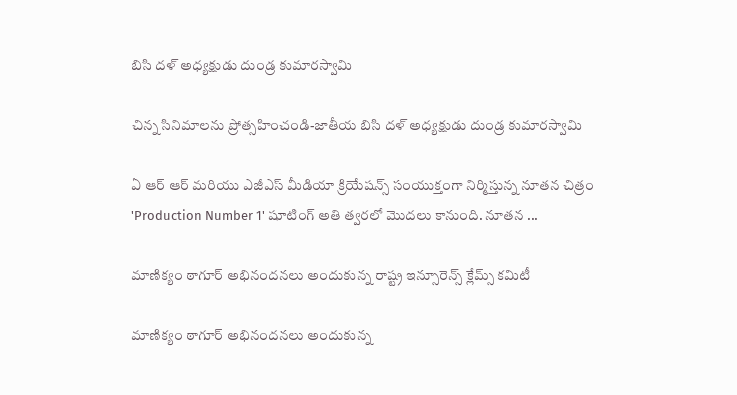బిసి దళ్ అధ్యక్షుడు దుండ్ర కుమారస్వామి

చిన్న సినిమాలను ప్రోత్సహించండి-జాతీయ బిసి దళ్ అధ్యక్షుడు దుండ్ర కుమారస్వామి

ఏ ఆర్ ఆర్ మరియు ఎజీఎస్ మీడియా క్రియేషన్స్ సంయుక్తంగా నిర్మిస్తున్న నూతన చిత్రం 'Production Number 1' షూటింగ్ అతి త్వరలో మొదలు కానుంది. నూతన ...

మాణిక్యం ఠాగూర్ అభినందనలు అందుకున్న రాష్ట్ర ఇన్సూరెన్స్ క్లేమ్స్ కమిటీ

మాణిక్యం ఠాగూర్ అభినందనలు అందుకున్న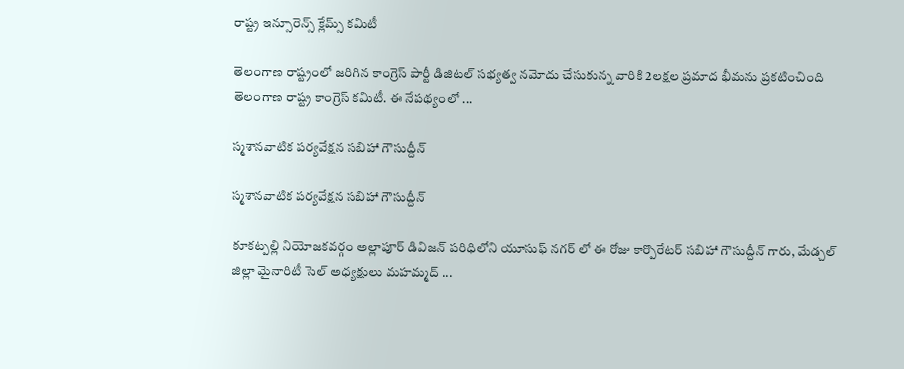రాష్ట్ర ఇన్సూరెన్స్ క్లేమ్స్ కమిటీ

తెలంగాణ రాష్ట్రంలో జరిగిన కాంగ్రెస్ పార్టీ డిజిటల్ సభ్యత్వ నమోదు చేసుకున్న వారికి 2లక్షల ప్రమాద భీమను ప్రకటించింది తెలంగాణ రాష్ట్ర కాంగ్రెస్ కమిటీ. ఈ నేపథ్యంలో ...

స్మశానవాటిక పర్యవేక్షన సబిహా గౌసుద్దీన్

స్మశానవాటిక పర్యవేక్షన సబిహా గౌసుద్దీన్

కూకట్పల్లి నియోజకవర్గం అల్లాపూర్ డివిజన్ పరిధిలోని యూసుఫ్ నగర్ లో ఈ రోజు కార్పొరేటర్ సబిహా గౌసుద్దీన్ గారు, మేడ్చల్ జిల్లా మైనారిటీ సెల్ అధ్యక్షులు మహమ్మద్ ...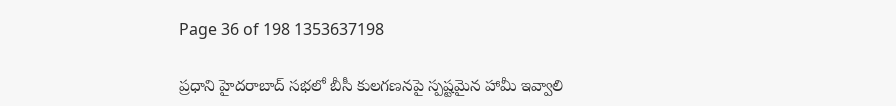Page 36 of 198 1353637198

ప్రధాని హైదరాబాద్ సభలో బీసీ కులగణనపై స్పష్టమైన హామీ ఇవ్వాలి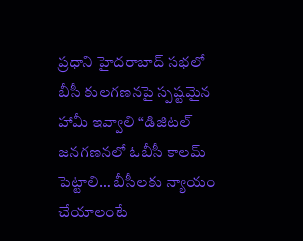ప్రధాని హైదరాబాద్ సభలో బీసీ కులగణనపై స్పష్టమైన హామీ ఇవ్వాలి “డిజిటల్ జనగణనలో ఓబీసీ కాలమ్ పెట్టాలి… బీసీలకు న్యాయం చేయాలంటే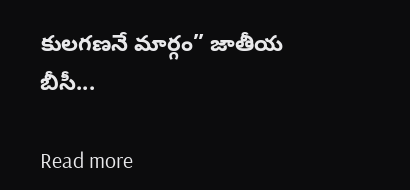కులగణనే మార్గం” జాతీయ బీసీ...

Read more